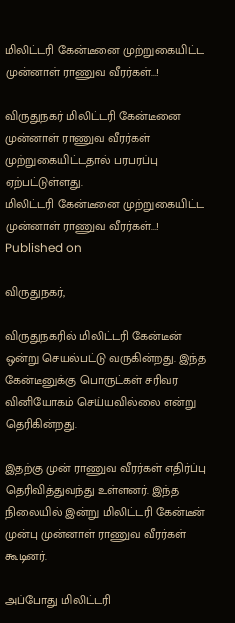மிலிட்டரி கேன்டீனை முற்றுகையிட்ட முன்னாள் ராணுவ வீரர்கள்...!

விருதுநகர் மிலிட்டரி கேன்டீனை முன்னாள் ராணுவ வீரர்கள் முற்றுகையிட்டதால் பரபரப்பு ஏற்பட்டுள்ளது.
மிலிட்டரி கேன்டீனை முற்றுகையிட்ட முன்னாள் ராணுவ வீரர்கள்...!
Published on

விருதுநகர்,

விருதுநகரில் மிலிட்டரி கேன்டீன் ஒன்று செயல்பட்டு வருகின்றது. இந்த கேன்டீனுக்கு பொருட்கள் சரிவர வினியோகம் செய்யவில்லை என்று தெரிகின்றது.

இதற்கு முன் ராணுவ வீரர்கள் எதிர்ப்பு தெரிவித்துவந்து உள்ளனர். இந்த நிலையில் இன்று மிலிட்டரி கேன்டீன் முன்பு முன்னாள் ராணுவ வீரர்கள் கூடினர்.

அப்போது மிலிட்டரி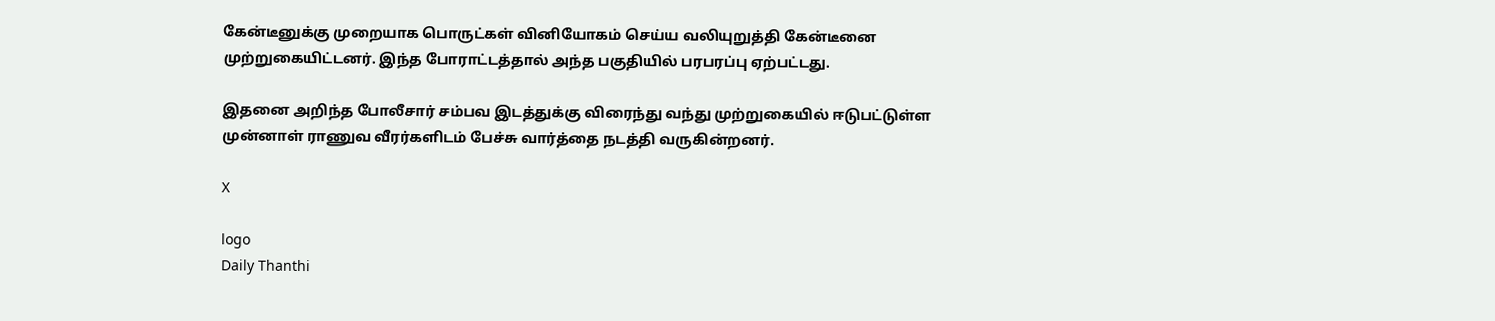கேன்டீனுக்கு முறையாக பொருட்கள் வினியோகம் செய்ய வலியுறுத்தி கேன்டீனை முற்றுகையிட்டனர். இந்த போராட்டத்தால் அந்த பகுதியில் பரபரப்பு ஏற்பட்டது.

இதனை அறிந்த போலீசார் சம்பவ இடத்துக்கு விரைந்து வந்து முற்றுகையில் ஈடுபட்டுள்ள முன்னாள் ராணுவ வீரர்களிடம் பேச்சு வார்த்தை நடத்தி வருகின்றனர்.

X

logo
Daily Thanthi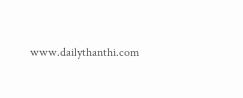www.dailythanthi.com